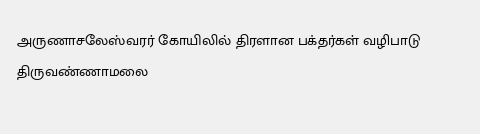அருணாசலேஸ்வரர் கோயிலில் திரளான பக்தர்கள் வழிபாடு
திருவண்ணாமலை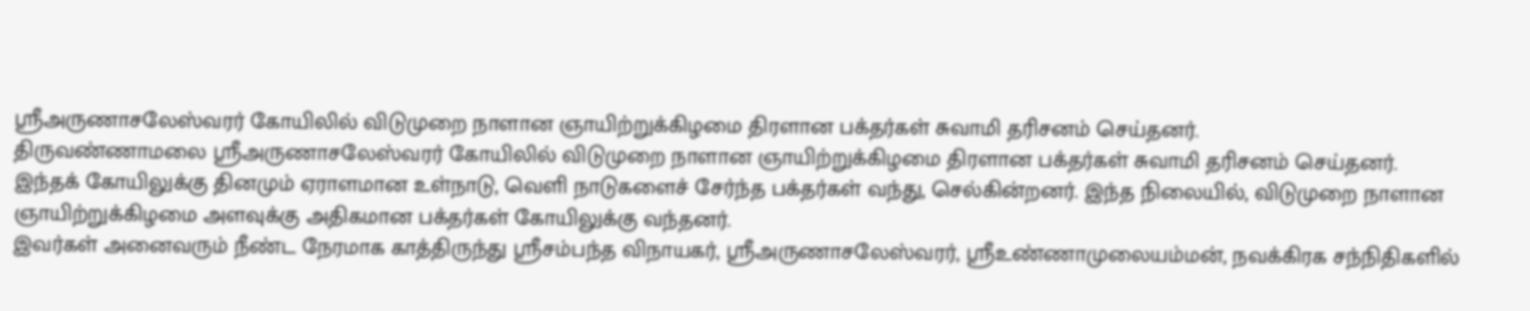ஸ்ரீஅருணாசலேஸ்வரர் கோயிலில் விடுமுறை நாளான ஞாயிற்றுக்கிழமை திரளான பக்தர்கள் சுவாமி தரிசனம் செய்தனர்.
திருவண்ணாமலை ஸ்ரீஅருணாசலேஸ்வரர் கோயிலில் விடுமுறை நாளான ஞாயிற்றுக்கிழமை திரளான பக்தர்கள் சுவாமி தரிசனம் செய்தனர்.
இந்தக் கோயிலுக்கு தினமும் ஏராளமான உள்நாடு, வெளி நாடுகளைச் சேர்ந்த பக்தர்கள் வந்து, செல்கின்றனர். இந்த நிலையில், விடுமுறை நாளான ஞாயிற்றுக்கிழமை அளவுக்கு அதிகமான பக்தர்கள் கோயிலுக்கு வந்தனர்.
இவர்கள் அனைவரும் நீண்ட நேரமாக காத்திருந்து ஸ்ரீசம்பந்த விநாயகர், ஸ்ரீஅருணாசலேஸ்வரர், ஸ்ரீஉண்ணாமுலையம்மன், நவக்கிரக சந்நிதிகளில்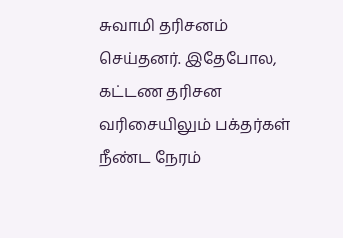சுவாமி தரிசனம் செய்தனர். இதேபோல, கட்டண தரிசன வரிசையிலும் பக்தர்கள் நீண்ட நேரம்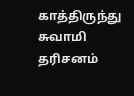காத்திருந்து சுவாமி தரிசனம்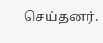செய்தனர்.